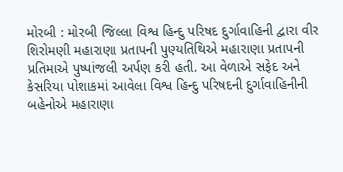મોરબી : મોરબી જિલ્લા વિશ્વ હિન્દુ પરિષદ દુર્ગાવાહિની દ્વારા વીર શિરોમણી મહારાણા પ્રતાપની પુણ્યતિથિએ મહારાણા પ્રતાપની પ્રતિમાએ પુષ્પાંજલી અર્પણ કરી હતી. આ વેળાએ સફેદ અને કેસરિયા પોશાકમાં આવેલા વિશ્વ હિન્દુ પરિષદની દુર્ગાવાહિનીની બહેનોએ મહારાણા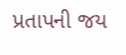પ્રતાપની જય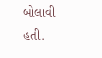બોલાવી હતી.